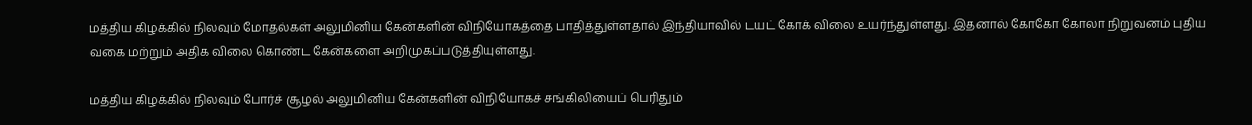மத்திய கிழக்கில் நிலவும் மோதல்கள் அலுமினிய கேன்களின் விநியோகத்தை பாதித்துள்ளதால் இந்தியாவில் டயட் கோக் விலை உயர்ந்துள்ளது. இதனால் கோகோ கோலா நிறுவனம் புதிய வகை மற்றும் அதிக விலை கொண்ட கேன்களை அறிமுகப்படுத்தியுள்ளது.

மத்திய கிழக்கில் நிலவும் போர்ச் சூழல் அலுமினிய கேன்களின் விநியோகச் சங்கிலியைப் பெரிதும்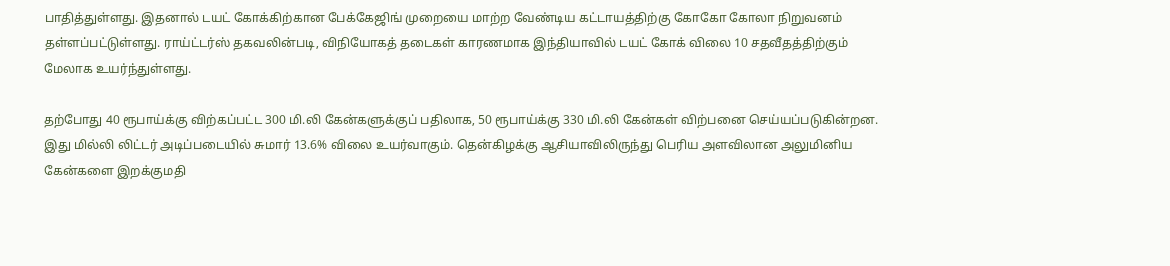பாதித்துள்ளது. இதனால் டயட் கோக்கிற்கான பேக்கேஜிங் முறையை மாற்ற வேண்டிய கட்டாயத்திற்கு கோகோ கோலா நிறுவனம் தள்ளப்பட்டுள்ளது. ராய்ட்டர்ஸ் தகவலின்படி, விநியோகத் தடைகள் காரணமாக இந்தியாவில் டயட் கோக் விலை 10 சதவீதத்திற்கும் மேலாக உயர்ந்துள்ளது.

தற்போது 40 ரூபாய்க்கு விற்கப்பட்ட 300 மி.லி கேன்களுக்குப் பதிலாக, 50 ரூபாய்க்கு 330 மி.லி கேன்கள் விற்பனை செய்யப்படுகின்றன. இது மில்லி லிட்டர் அடிப்படையில் சுமார் 13.6% விலை உயர்வாகும். தென்கிழக்கு ஆசியாவிலிருந்து பெரிய அளவிலான அலுமினிய கேன்களை இறக்குமதி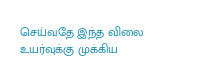செய்வதே இந்த விலை உயர்வுக்கு முக்கிய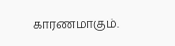காரணமாகும்.